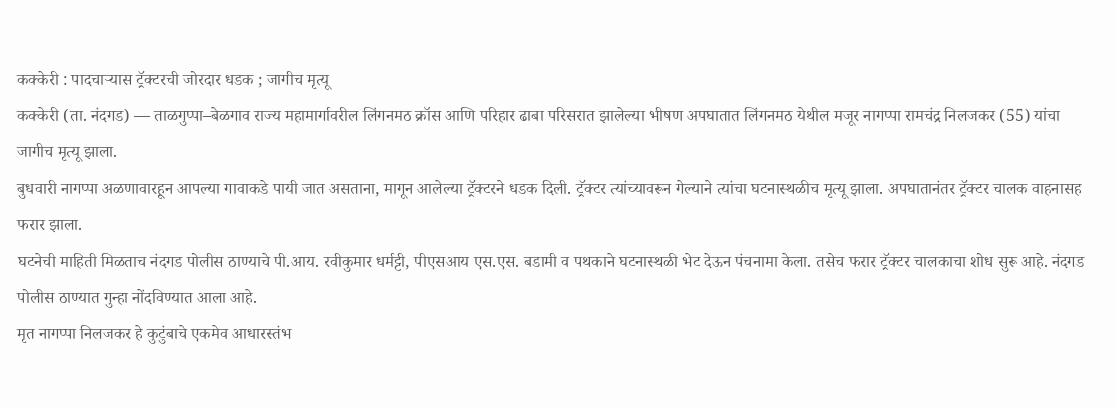कक्केरी : पादचाऱ्यास ट्रॅक्टरची जोरदार धडक ; जागीच मृत्यू
कक्केरी (ता. नंदगड) — ताळगुप्पा–बेळगाव राज्य महामार्गावरील लिंगनमठ क्रॉस आणि परिहार ढाबा परिसरात झालेल्या भीषण अपघातात लिंगनमठ येथील मजूर नागप्पा रामचंद्र निलजकर (55) यांचा जागीच मृत्यू झाला.
बुधवारी नागप्पा अळणावारहून आपल्या गावाकडे पायी जात असताना, मागून आलेल्या ट्रॅक्टरने धडक दिली. ट्रॅक्टर त्यांच्यावरून गेल्याने त्यांचा घटनास्थळीच मृत्यू झाला. अपघातानंतर ट्रॅक्टर चालक वाहनासह फरार झाला.
घटनेची माहिती मिळताच नंदगड पोलीस ठाण्याचे पी.आय. रवीकुमार धर्मट्टी, पीएसआय एस.एस. बडामी व पथकाने घटनास्थळी भेट देऊन पंचनामा केला. तसेच फरार ट्रॅक्टर चालकाचा शोध सुरू आहे. नंदगड पोलीस ठाण्यात गुन्हा नोंदविण्यात आला आहे.
मृत नागप्पा निलजकर हे कुटुंबाचे एकमेव आधारस्तंभ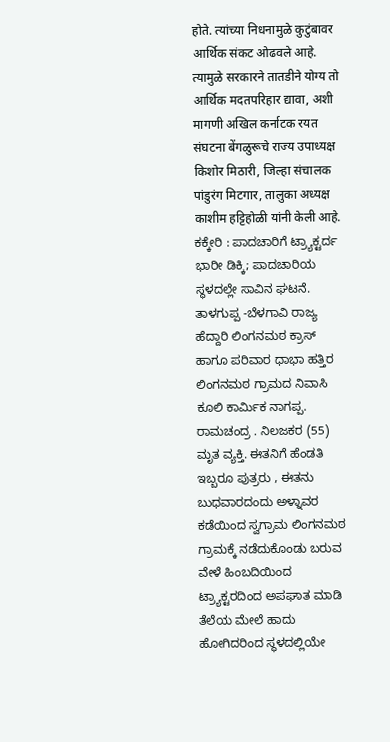होते. त्यांच्या निधनामुळे कुटुंबावर आर्थिक संकट ओढवले आहे. त्यामुळे सरकारने तातडीने योग्य तो आर्थिक मदतपरिहार द्यावा, अशी मागणी अखिल कर्नाटक रयत संघटना बेंगळुरूचे राज्य उपाध्यक्ष किशोर मिठारी, जिल्हा संचालक पांडुरंग मिटगार, तालुका अध्यक्ष काशीम हट्टिहोळी यांनी केली आहे.
ಕಕ್ಕೇರಿ : ಪಾದಚಾರಿಗೆ ಟ್ರ್ಯಾಕ್ಟರ್ದ ಭಾರೀ ಡಿಕ್ಕಿ; ಪಾದಚಾರಿಯ ಸ್ಥಳದಲ್ಲೇ ಸಾವಿನ ಘಟನೆ.
ತಾಳಗುಪ್ಪ -ಬೆಳಗಾವಿ ರಾಜ್ಯ ಹೆದ್ದಾರಿ ಲಿಂಗನಮಠ ಕ್ರಾಸ್ ಹಾಗೂ ಪರಿವಾರ ಧಾಭಾ ಹತ್ತಿರ ಲಿಂಗನಮಠ ಗ್ರಾಮದ ನಿವಾಸಿ ಕೂಲಿ ಕಾರ್ಮಿಕ ನಾಗಪ್ಪ. ರಾಮಚಂದ್ರ . ನಿಲಜಕರ (55) ಮೃತ ವ್ಯಕ್ತಿ. ಈತನಿಗೆ ಹೆಂಡತಿ ಇಬ್ಬರೂ ಪುತ್ರರು , ಈತನು ಬುಧವಾರದಂದು ಅಳ್ನಾವರ ಕಡೆಯಿಂದ ಸ್ವಗ್ರಾಮ ಲಿಂಗನಮಠ ಗ್ರಾಮಕ್ಕೆ ನಡೆದುಕೊಂಡು ಬರುವ ವೇಳೆ ಹಿಂಬದಿಯಿಂದ ಟ್ರ್ಯಾಕ್ಟರದಿಂದ ಅಪಘಾತ ಮಾಡಿ ತೆಲೆಯ ಮೇಲೆ ಹಾದು ಹೋಗಿದರಿಂದ ಸ್ಥಳದಲ್ಲಿಯೇ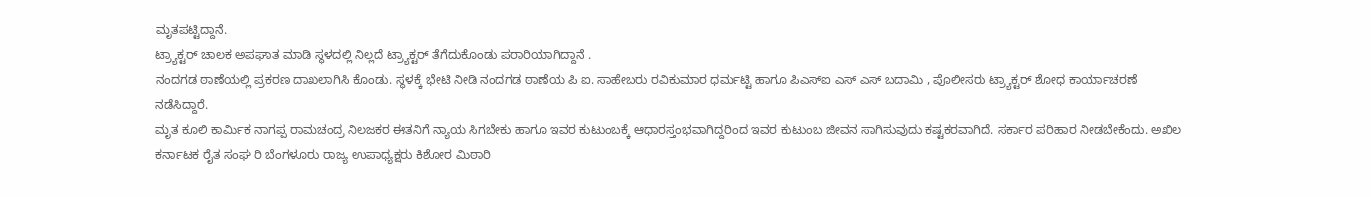ಮೃತಪಟ್ಟಿದ್ದಾನೆ.
ಟ್ರ್ಯಾಕ್ಟರ್ ಚಾಲಕ ಅಪಘಾತ ಮಾಡಿ ಸ್ಥಳದಲ್ಲಿ ನಿಲ್ಲದೆ ಟ್ರ್ಯಾಕ್ಟರ್ ತೆಗೆದುಕೊಂಡು ಪರಾರಿಯಾಗಿದ್ದಾನೆ .
ನಂದಗಡ ಠಾಣೆಯಲ್ಲಿ ಪ್ರಕರಣ ದಾಖಲಾಗಿಸಿ ಕೊಂಡು. ಸ್ಥಳಕ್ಕೆ ಭೇಟಿ ನೀಡಿ ನಂದಗಡ ಠಾಣೆಯ ಪಿ ಐ. ಸಾಹೇಬರು ರವಿಕುಮಾರ ಧರ್ಮಟ್ಟಿ ಹಾಗೂ ಪಿಎಸ್ಐ ಎಸ್ ಎಸ್ ಬದಾಮಿ , ಪೊಲೀಸರು ಟ್ರ್ಯಾಕ್ಟರ್ ಶೋಧ ಕಾರ್ಯಾಚರಣೆ ನಡೆಸಿದ್ದಾರೆ.
ಮೃತ ಕೂಲಿ ಕಾರ್ಮಿಕ ನಾಗಪ್ಪ ರಾಮಚಂದ್ರ ನಿಲಜಕರ ಈತನಿಗೆ ನ್ಯಾಯ ಸಿಗಬೇಕು ಹಾಗೂ ಇವರ ಕುಟುಂಬಕ್ಕೆ ಆಧಾರಸ್ತಂಭವಾಗಿದ್ದರಿಂದ ಇವರ ಕುಟುಂಬ ಜೀವನ ಸಾಗಿಸುವುದು ಕಷ್ಟಕರವಾಗಿದೆ. ಸರ್ಕಾರ ಪರಿಹಾರ ನೀಡಬೇಕೆಂದು. ಅಖಿಲ ಕರ್ನಾಟಕ ರೈತ ಸಂಘ ರಿ ಬೆಂಗಳೂರು ರಾಜ್ಯ ಉಪಾಧ್ಯಕ್ಷರು ಕಿಶೋರ ಮಿಠಾರಿ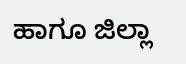ಹಾಗೂ ಜಿಲ್ಲಾ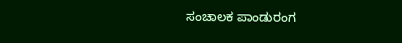ಸಂಚಾಲಕ ಪಾಂಡುರಂಗ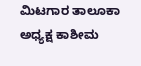ಮಿಟಗಾರ ತಾಲೂಕಾ ಅಧ್ಯಕ್ಷ ಕಾಶೀಮ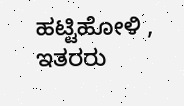ಹಟ್ಟಿಹೋಳಿ , ಇತರರು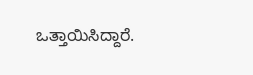ಒತ್ತಾಯಿಸಿದ್ದಾರೆ.